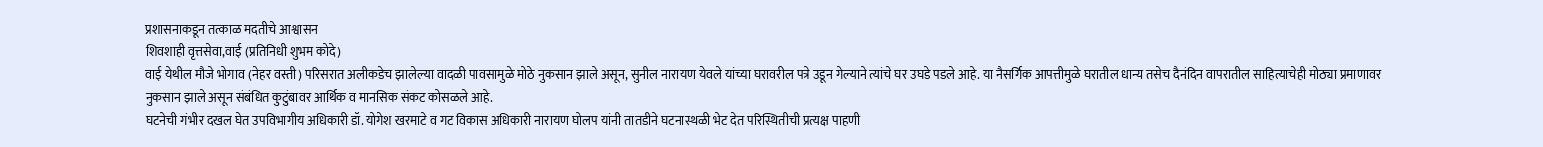प्रशासनाकडून तत्काळ मदतीचे आश्वासन
शिवशाही वृत्तसेवा,वाई (प्रतिनिधी शुभम कोदे)
वाई येथील मौजे भोगाव (नेहर वस्ती) परिसरात अलीकडेच झालेल्या वादळी पावसामुळे मोठे नुकसान झाले असून, सुनील नारायण येवले यांच्या घरावरील पत्रे उडून गेल्याने त्यांचे घर उघडे पडले आहे. या नैसर्गिक आपत्तीमुळे घरातील धान्य तसेच दैनंदिन वापरातील साहित्याचेही मोठ्या प्रमाणावर नुकसान झाले असून संबंधित कुटुंबावर आर्थिक व मानसिक संकट कोसळले आहे.
घटनेची गंभीर दखल घेत उपविभागीय अधिकारी डॉ. योगेश खरमाटे व गट विकास अधिकारी नारायण घोलप यांनी तातडीने घटनास्थळी भेट देत परिस्थितीची प्रत्यक्ष पाहणी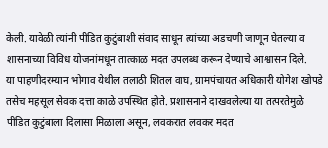केली. यावेळी त्यांनी पीडित कुटुंबाशी संवाद साधून त्यांच्या अडचणी जाणून घेतल्या व शासनाच्या विविध योजनांमधून तात्काळ मदत उपलब्ध करून देण्याचे आश्वासन दिले.
या पाहणीदरम्यान भोगाव येथील तलाठी शितल वाघ, ग्रामपंचायत अधिकारी योगेश खोपडे तसेच महसूल सेवक दत्ता काळे उपस्थित होते. प्रशासनाने दाखवलेल्या या तत्परतेमुळे पीडित कुटुंबाला दिलासा मिळाला असून, लवकरात लवकर मदत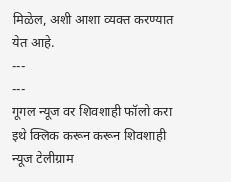मिळेल, अशी आशा व्यक्त करण्यात येत आहे.
---
---
गूगल न्यूज वर शिवशाही फॉलो करा
इथे क्लिक करून करून शिवशाही न्यूज टेलीग्राम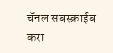चॅनल सबस्क्राईब करा